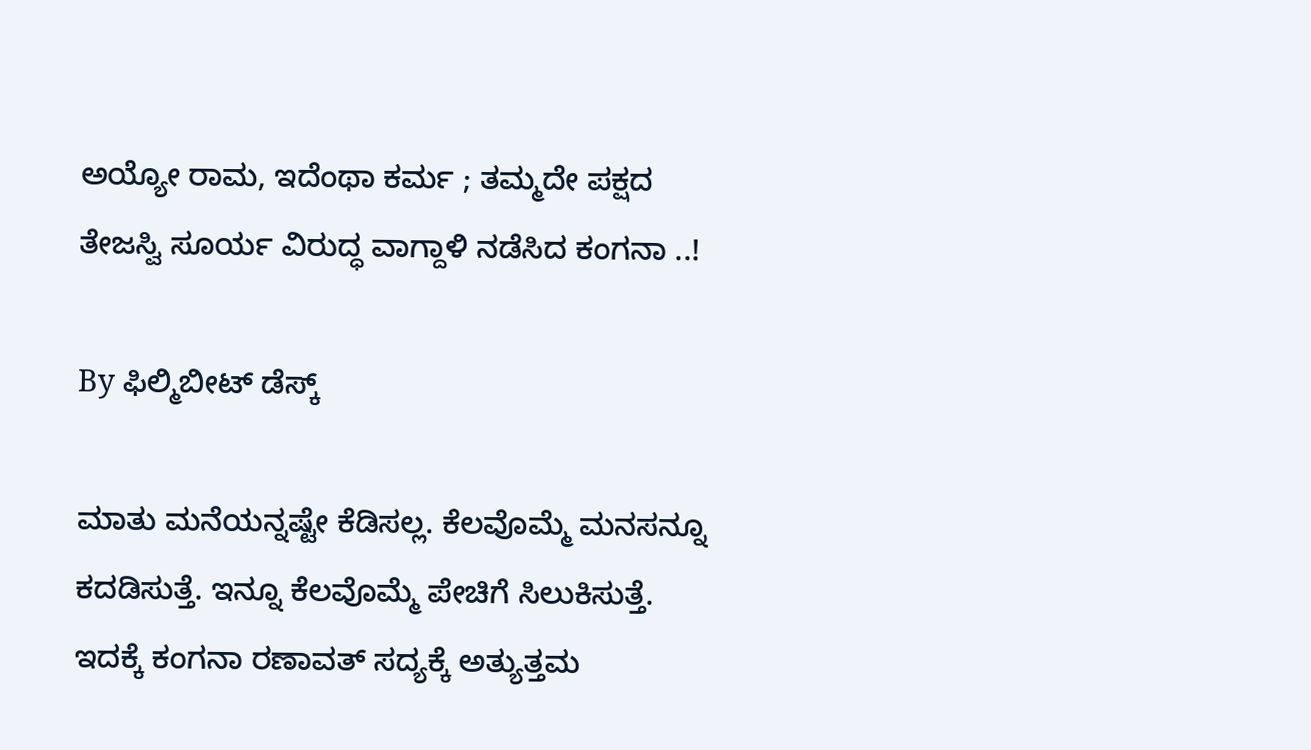ಅಯ್ಯೋ ರಾಮ, ಇದೆಂಥಾ ಕರ್ಮ ; ತಮ್ಮದೇ ಪಕ್ಷದ ತೇಜಸ್ವಿ ಸೂರ್ಯ ವಿರುದ್ಧ ವಾಗ್ದಾಳಿ ನಡೆಸಿದ ಕಂಗನಾ ..!

By ಫಿಲ್ಮಿಬೀಟ್ ಡೆಸ್ಕ್

ಮಾತು ಮನೆಯನ್ನಷ್ಟೇ ಕೆಡಿಸಲ್ಲ. ಕೆಲವೊಮ್ಮೆ ಮನಸನ್ನೂ ಕದಡಿಸುತ್ತೆ. ಇನ್ನೂ ಕೆಲವೊಮ್ಮೆ ಪೇಚಿಗೆ ಸಿಲುಕಿಸುತ್ತೆ. ಇದಕ್ಕೆ ಕಂಗನಾ ರಣಾವತ್ ಸದ್ಯಕ್ಕೆ ಅತ್ಯುತ್ತಮ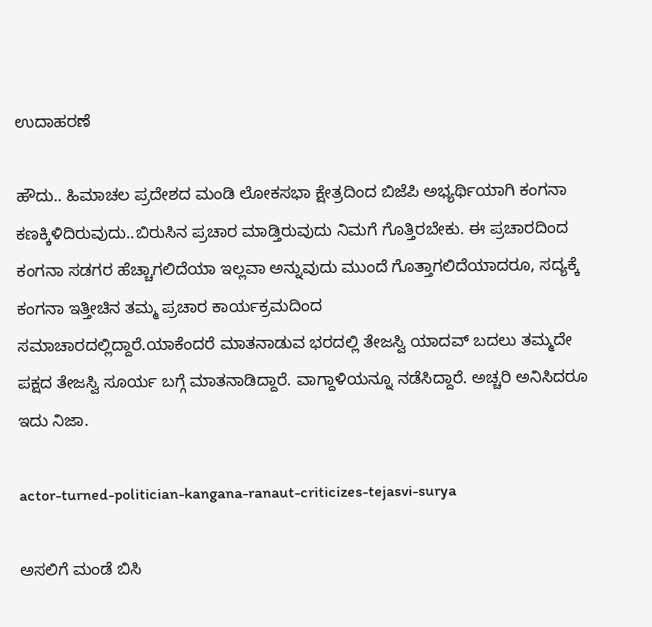ಉದಾಹರಣೆ

ಹೌದು.. ಹಿಮಾಚಲ ಪ್ರದೇಶದ ಮಂಡಿ ಲೋಕಸಭಾ ಕ್ಷೇತ್ರದಿಂದ ಬಿಜೆಪಿ ಅಭ್ಯರ್ಥಿಯಾಗಿ ಕಂಗನಾ ಕಣಕ್ಕಿಳಿದಿರುವುದು..ಬಿರುಸಿನ ಪ್ರಚಾರ ಮಾಡ್ತಿರುವುದು ನಿಮಗೆ ಗೊತ್ತಿರಬೇಕು. ಈ ಪ್ರಚಾರದಿಂದ ಕಂಗನಾ ಸಡಗರ ಹೆಚ್ಚಾಗಲಿದೆಯಾ ಇಲ್ಲವಾ ಅನ್ನುವುದು ಮುಂದೆ ಗೊತ್ತಾಗಲಿದೆಯಾದರೂ, ಸದ್ಯಕ್ಕೆ ಕಂಗನಾ ಇತ್ತೀಚಿನ ತಮ್ಮ ಪ್ರಚಾರ ಕಾರ್ಯಕ್ರಮದಿಂದ ಸಮಾಚಾರದಲ್ಲಿದ್ದಾರೆ.ಯಾಕೆಂದರೆ ‌ಮಾತನಾಡುವ ಭರದಲ್ಲಿ ತೇಜಸ್ವಿ ಯಾದವ್ ಬದಲು ತಮ್ಮದೇ ಪಕ್ಷದ ತೇಜಸ್ವಿ ಸೂರ್ಯ ಬಗ್ಗೆ ಮಾತನಾಡಿದ್ದಾರೆ. ವಾಗ್ದಾಳಿಯನ್ನೂ ನಡೆಸಿದ್ದಾರೆ. ಅಚ್ಚರಿ ಅನಿಸಿದರೂ ಇದು ನಿಜಾ.

actor-turned-politician-kangana-ranaut-criticizes-tejasvi-surya

ಅಸಲಿಗೆ ಮಂಡೆ ಬಿಸಿ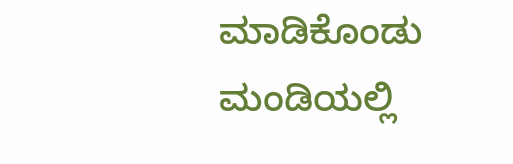ಮಾಡಿಕೊಂಡು ಮಂಡಿಯಲ್ಲಿ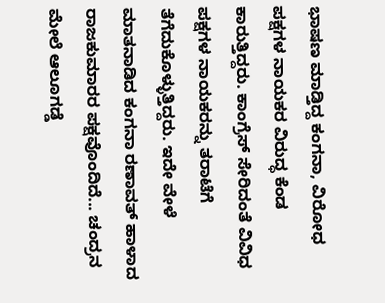ಭಾಷಣ ಮಾಡ್ತಿದ್ದ ಕಂಗನಾ, ವಿರೋಧ ಪಕ್ಷಗಳ ನಾಯಕರ ವಿರುದ್ಧ ಕೆಂಡ ಕಾರುತ್ತಿದ್ದರು. ಕಾಂಗ್ರೆಸ್ ಸೇರಿದಂತೆ ವಿವಿಧ ಪಕ್ಷಗಳ ನಾಯಕರನ್ನು ತರಾಟೆಗೆ ತೆಗೆದುಕೊಳ್ಳುತ್ತಿದ್ದರು. ಇದೇ ವೇಳೆ ಮಾತನಾಡಿದ ಕಂಗನಾ ರಣಾವತ್ ಹಾಳಾದ ರಾಜಕುಮಾರರ ಪಕ್ಷವೊಂದಿದೆ... ಚಂದ್ರನ ಮೇಲೆ ಆಲೂಗಡ್ಡೆ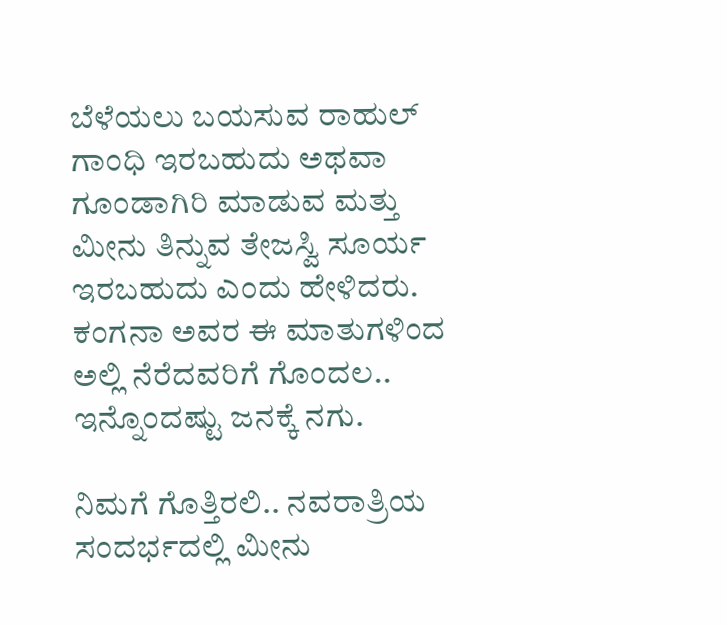ಬೆಳೆಯಲು ಬಯಸುವ ರಾಹುಲ್ ಗಾಂಧಿ ಇರಬಹುದು ಅಥವಾ ಗೂಂಡಾಗಿರಿ ಮಾಡುವ ಮತ್ತು ಮೀನು ತಿನ್ನುವ ತೇಜಸ್ವಿ ಸೂರ್ಯ ಇರಬಹುದು ಎಂದು ಹೇಳಿದರು. ಕಂಗನಾ ಅವರ ಈ ಮಾತುಗಳಿಂದ ಅಲ್ಲಿ ನೆರೆದವರಿಗೆ ಗೊಂದಲ.. ಇನ್ನೊಂದಷ್ಟು ಜನಕ್ಕೆ ನಗು.

ನಿಮಗೆ ಗೊತ್ತಿರಲಿ.. ನವರಾತ್ರಿಯ ಸಂದರ್ಭದಲ್ಲಿ ಮೀನು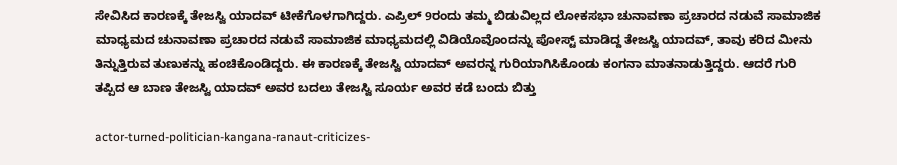ಸೇವಿಸಿದ ಕಾರಣಕ್ಕೆ ತೇಜಸ್ವಿ ಯಾದವ್ ಟೀಕೆಗೊಳಗಾಗಿದ್ದರು. ಎಪ್ರಿಲ್ 9ರಂದು ತಮ್ಮ ಬಿಡುವಿಲ್ಲದ ಲೋಕಸಭಾ ಚುನಾವಣಾ ಪ್ರಚಾರದ ನಡುವೆ ಸಾಮಾಜಿಕ ಮಾಧ್ಯಮದ ಚುನಾವಣಾ ಪ್ರಚಾರದ ನಡುವೆ ಸಾಮಾಜಿಕ ಮಾಧ್ಯಮದಲ್ಲಿ ವಿಡಿಯೊವೊಂದನ್ನು ಪೋಸ್ಟ್ ಮಾಡಿದ್ದ ತೇಜಸ್ವಿ ಯಾದವ್, ತಾವು ಕರಿದ ಮೀನು ತಿನ್ನುತ್ತಿರುವ ತುಣುಕನ್ನು ಹಂಚಿಕೊಂಡಿದ್ದರು. ಈ ಕಾರಣಕ್ಕೆ ತೇಜಸ್ವಿ ಯಾದವ್ ಅವರನ್ನ ಗುರಿಯಾಗಿಸಿಕೊಂಡು ಕಂಗನಾ ಮಾತನಾಡುತ್ತಿದ್ದರು. ಆದರೆ ಗುರಿ ತಪ್ಪಿದ ಆ ಬಾಣ ತೇಜಸ್ವಿ ಯಾದವ್ ಅವರ ಬದಲು ತೇಜಸ್ವಿ ಸೂರ್ಯ ಅವರ ಕಡೆ ಬಂದು ಬಿತ್ತು

actor-turned-politician-kangana-ranaut-criticizes-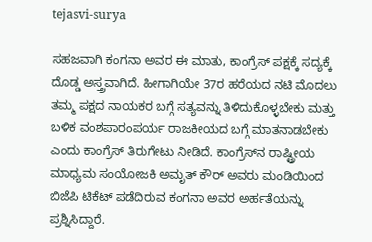tejasvi-surya

ಸಹಜವಾಗಿ ಕಂಗನಾ ಅವರ ಈ ಮಾತು, ಕಾಂಗ್ರೆಸ್ ಪಕ್ಷಕ್ಕೆ ಸದ್ಯಕ್ಕೆ ದೊಡ್ಡ ಅಸ್ತ್ರವಾಗಿದೆ. ಹೀಗಾಗಿಯೇ 37ರ ಹರೆಯದ ನಟಿ ಮೊದಲು ತಮ್ಮ ಪಕ್ಷದ ನಾಯಕರ ಬಗ್ಗೆ ಸತ್ಯವನ್ನು ತಿಳಿದುಕೊಳ್ಳಬೇಕು ಮತ್ತು ಬಳಿಕ ವಂಶಪಾರಂಪರ್ಯ ರಾಜಕೀಯದ ಬಗ್ಗೆ ಮಾತನಾಡಬೇಕು ಎಂದು ಕಾಂಗ್ರೆಸ್ ತಿರುಗೇಟು ನೀಡಿದೆ. ಕಾಂಗ್ರೆಸ್‌ನ ರಾಷ್ಟ್ರೀಯ ಮಾಧ್ಯಮ ಸಂಯೋಜಕಿ ಅಮೃತ್ ಕೌರ್ ಅವರು ಮಂಡಿಯಿಂದ ಬಿಜೆಪಿ ಟಿಕೆಟ್ ಪಡೆದಿರುವ ಕಂಗನಾ ಅವರ ಅರ್ಹತೆಯನ್ನು ಪ್ರಶ್ನಿಸಿದ್ದಾರೆ.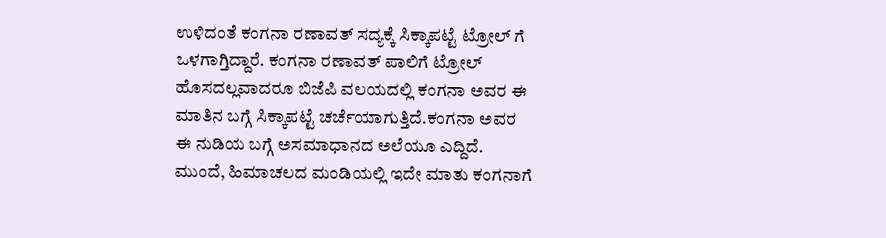ಉಳಿದಂತೆ ಕಂಗನಾ ರಣಾವತ್ ಸದ್ಯಕ್ಕೆ ಸಿಕ್ಕಾಪಟ್ಟೆ ಟ್ರೋಲ್ ಗೆ ಒಳಗಾಗ್ತಿದ್ದಾರೆ. ಕಂಗನಾ ರಣಾವತ್ ಪಾಲಿಗೆ ಟ್ರೋಲ್ ಹೊಸದಲ್ಲವಾದರೂ ಬಿಜೆಪಿ ವಲಯದಲ್ಲಿ ಕಂಗನಾ ಅವರ ಈ ಮಾತಿನ ಬಗ್ಗೆ ಸಿಕ್ಕಾಪಟ್ಟೆ ಚರ್ಚೆಯಾಗುತ್ತಿದೆ.ಕಂಗನಾ ಅವರ ಈ ನುಡಿಯ ಬಗ್ಗೆ ಅಸಮಾಧಾನದ ಅಲೆಯೂ ಎದ್ದಿದೆ. ಮುಂದೆ, ಹಿಮಾಚಲದ ಮಂಡಿಯಲ್ಲಿ ಇದೇ ಮಾತು ಕಂಗನಾಗೆ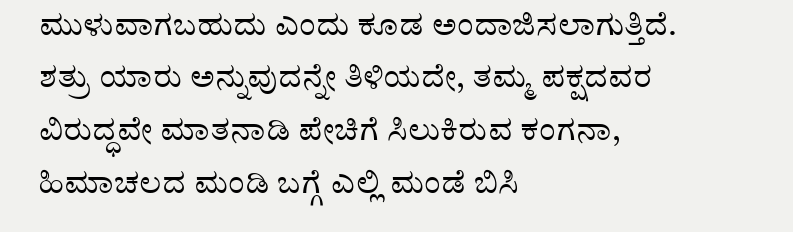ಮುಳುವಾಗಬಹುದು ಎಂದು ಕೂಡ ಅಂದಾಜಿಸಲಾಗುತ್ತಿದೆ. ಶತ್ರು ಯಾರು ಅನ್ನುವುದನ್ನೇ ತಿಳಿಯದೇ, ತಮ್ಮ ಪಕ್ಷದವರ ವಿರುದ್ಧವೇ ಮಾತನಾಡಿ ಪೇಚಿಗೆ ಸಿಲುಕಿರುವ ಕಂಗನಾ, ಹಿಮಾಚಲದ ಮಂಡಿ ಬಗ್ಗೆ ಎಲ್ಲಿ ಮಂಡೆ ಬಿಸಿ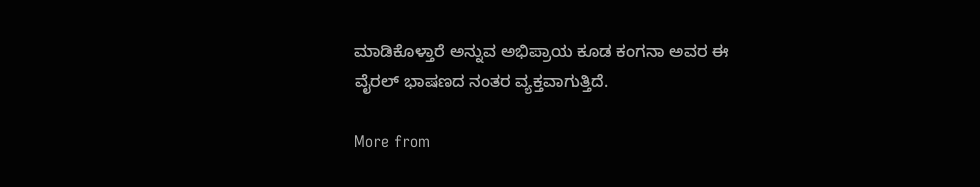ಮಾಡಿಕೊಳ್ತಾರೆ ಅನ್ನುವ ಅಭಿಪ್ರಾಯ ಕೂಡ ಕಂಗನಾ ಅವರ ಈ ವೈರಲ್ ಭಾಷಣದ ನಂತರ ವ್ಯಕ್ತವಾಗುತ್ತಿದೆ.

More from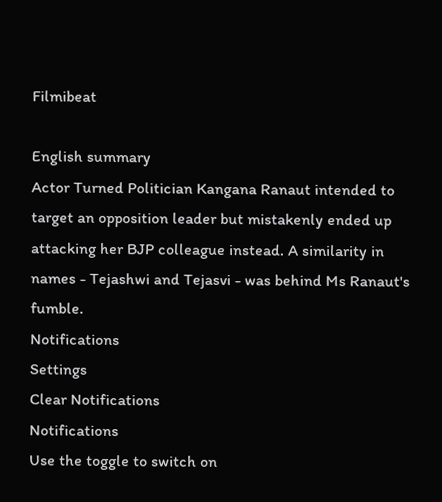Filmibeat

English summary
Actor Turned Politician Kangana Ranaut intended to target an opposition leader but mistakenly ended up attacking her BJP colleague instead. A similarity in names - Tejashwi and Tejasvi - was behind Ms Ranaut's fumble.
Notifications
Settings
Clear Notifications
Notifications
Use the toggle to switch on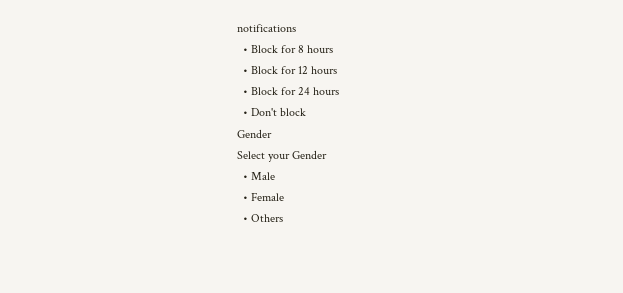notifications
  • Block for 8 hours
  • Block for 12 hours
  • Block for 24 hours
  • Don't block
Gender
Select your Gender
  • Male
  • Female
  • Others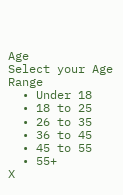Age
Select your Age Range
  • Under 18
  • 18 to 25
  • 26 to 35
  • 36 to 45
  • 45 to 55
  • 55+
X